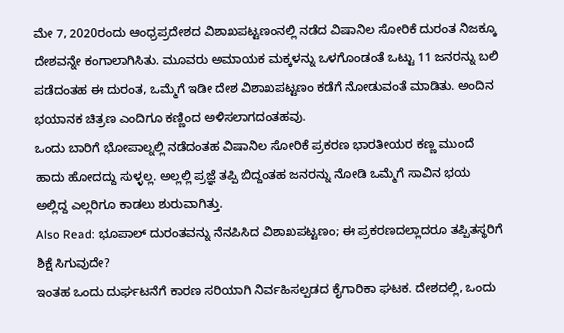ಮೇ 7, 2020ರಂದು ಆಂಧ್ರಪ್ರದೇಶದ ವಿಶಾಖಪಟ್ಟಣಂನಲ್ಲಿ ನಡೆದ ವಿಷಾನಿಲ ಸೋರಿಕೆ ದುರಂತ ನಿಜಕ್ಕೂ ದೇಶವನ್ನೇ ಕಂಗಾಲಾಗಿಸಿತು. ಮೂವರು ಅಮಾಯಕ ಮಕ್ಕಳನ್ನು ಒಳಗೊಂಡಂತೆ ಒಟ್ಟು 11 ಜನರನ್ನು ಬಲಿ ಪಡೆದಂತಹ ಈ ದುರಂತ, ಒಮ್ಮೆಗೆ ಇಡೀ ದೇಶ ವಿಶಾಖಪಟ್ಟಣಂ ಕಡೆಗೆ ನೋಡುವಂತೆ ಮಾಡಿತು. ಅಂದಿನ ಭಯಾನಕ ಚಿತ್ರಣ ಎಂದಿಗೂ ಕಣ್ಣಿಂದ ಅಳಿಸಲಾಗದಂತಹವು.
ಒಂದು ಬಾರಿಗೆ ಭೋಪಾಲ್ನಲ್ಲಿ ನಡೆದಂತಹ ವಿಷಾನಿಲ ಸೋರಿಕೆ ಪ್ರಕರಣ ಭಾರತೀಯರ ಕಣ್ಣ ಮುಂದೆ ಹಾದು ಹೋದದ್ದು ಸುಳ್ಳಲ್ಲ. ಅಲ್ಲಲ್ಲಿ ಪ್ರಜ್ಞೆ ತಪ್ಪಿ ಬಿದ್ದಂತಹ ಜನರನ್ನು ನೋಡಿ ಒಮ್ಮೆಗೆ ಸಾವಿನ ಭಯ ಅಲ್ಲಿದ್ದ ಎಲ್ಲರಿಗೂ ಕಾಡಲು ಶುರುವಾಗಿತ್ತು.
Also Read: ಭೂಪಾಲ್ ದುರಂತವನ್ನು ನೆನಪಿಸಿದ ವಿಶಾಖಪಟ್ಟಣಂ; ಈ ಪ್ರಕರಣದಲ್ಲಾದರೂ ತಪ್ಪಿತಸ್ಥರಿಗೆ ಶಿಕ್ಷೆ ಸಿಗುವುದೇ?
ಇಂತಹ ಒಂದು ದುರ್ಘಟನೆಗೆ ಕಾರಣ ಸರಿಯಾಗಿ ನಿರ್ವಹಿಸಲ್ಪಡದ ಕೈಗಾರಿಕಾ ಘಟಕ. ದೇಶದಲ್ಲಿ, ಒಂದು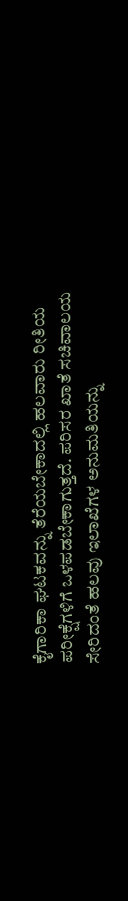ಕೈಗಾರಿಕಾ ಘಟಕವನ್ನು ತೆರೆಯಬೇಕಾದಲ್ಲಿ ಹಲವಾರು ರೀತಿಯ ಪರೀಕ್ಷೆಗಳಿಗೆ ಒಳಪಡಬೇಕಾಗುತ್ತದೆ. ಪರಿಸರ ಖಾತೆ ಸಚಿವಾಲಯ ಸೇರಿದಂತೆ ಹಲವು ಇಲಾಖೆಗಳ ಅನುಮತಿಯನ್ನು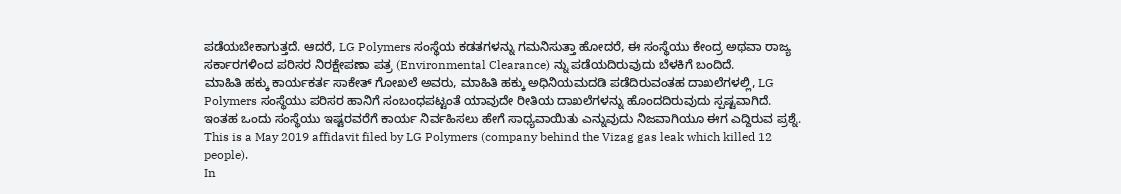ಪಡೆಯಬೇಕಾಗುತ್ತದೆ. ಆದರೆ, LG Polymers ಸಂಸ್ಥೆಯ ಕಡತಗಳನ್ನು ಗಮನಿಸುತ್ತಾ ಹೋದರೆ, ಈ ಸಂಸ್ಥೆಯು ಕೇಂದ್ರ ಅಥವಾ ರಾಜ್ಯ ಸರ್ಕಾರಗಳಿಂದ ಪರಿಸರ ನಿರಕ್ಷೇಪಣಾ ಪತ್ರ (Environmental Clearance) ನ್ನು ಪಡೆಯದಿರುವುದು ಬೆಳಕಿಗೆ ಬಂದಿದೆ.
ಮಾಹಿತಿ ಹಕ್ಕು ಕಾರ್ಯಕರ್ತ ಸಾಕೇತ್ ಗೋಖಲೆ ಅವರು, ಮಾಹಿತಿ ಹಕ್ಕು ಅಧಿನಿಯಮದಡಿ ಪಡೆದಿರುವಂತಹ ದಾಖಲೆಗಳಲ್ಲಿ, LG Polymers ಸಂಸ್ಥೆಯು ಪರಿಸರ ಹಾನಿಗೆ ಸಂಬಂಧಪಟ್ಟಂತೆ ಯಾವುದೇ ರೀತಿಯ ದಾಖಲೆಗಳನ್ನು ಹೊಂದದಿರುವುದು ಸ್ಪಷ್ಟವಾಗಿದೆ. ಇಂತಹ ಒಂದು ಸಂಸ್ಥೆಯು ಇಷ್ಟರವರೆಗೆ ಕಾರ್ಯ ನಿರ್ವಹಿಸಲು ಹೇಗೆ ಸಾಧ್ಯವಾಯಿತು ಎನ್ನುವುದು ನಿಜವಾಗಿಯೂ ಈಗ ಎದ್ದಿರುವ ಪ್ರಶ್ನೆ.
This is a May 2019 affidavit filed by LG Polymers (company behind the Vizag gas leak which killed 12 people).
In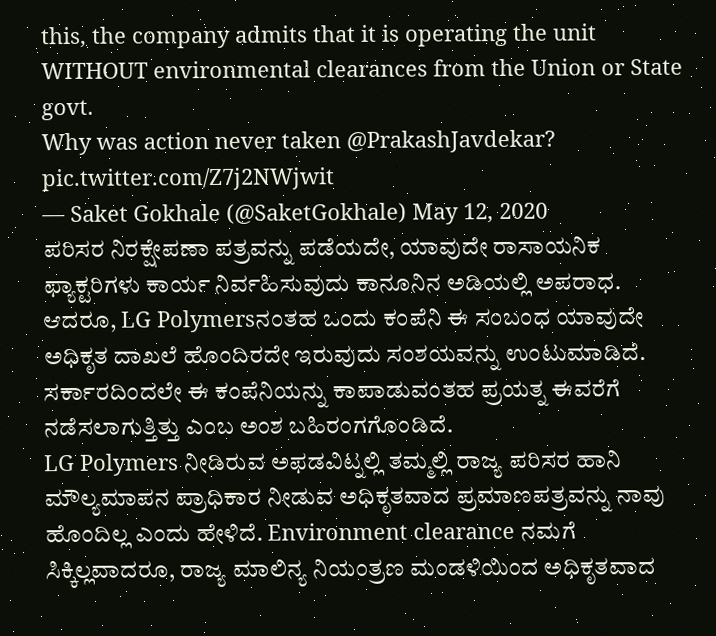this, the company admits that it is operating the unit WITHOUT environmental clearances from the Union or State govt.
Why was action never taken @PrakashJavdekar? pic.twitter.com/Z7j2NWjwit
— Saket Gokhale (@SaketGokhale) May 12, 2020
ಪರಿಸರ ನಿರಕ್ಷೇಪಣಾ ಪತ್ರವನ್ನು ಪಡೆಯದೇ, ಯಾವುದೇ ರಾಸಾಯನಿಕ ಫ್ಯಾಕ್ಟರಿಗಳು ಕಾರ್ಯ ನಿರ್ವಹಿಸುವುದು ಕಾನೂನಿನ ಅಡಿಯಲ್ಲಿ ಅಪರಾಧ. ಆದರೂ, LG Polymersನಂತಹ ಒಂದು ಕಂಪೆನಿ ಈ ಸಂಬಂಧ ಯಾವುದೇ ಅಧಿಕೃತ ದಾಖಲೆ ಹೊಂದಿರದೇ ಇರುವುದು ಸಂಶಯವನ್ನು ಉಂಟುಮಾಡಿದೆ. ಸರ್ಕಾರದಿಂದಲೇ ಈ ಕಂಪೆನಿಯನ್ನು ಕಾಪಾಡುವಂತಹ ಪ್ರಯತ್ನ ಈವರೆಗೆ ನಡೆಸಲಾಗುತ್ತಿತ್ತು ಎಂಬ ಅಂಶ ಬಹಿರಂಗಗೊಂಡಿದೆ.
LG Polymers ನೀಡಿರುವ ಅಫಡವಿಟ್ನಲ್ಲಿ ತಮ್ಮಲ್ಲಿ ರಾಜ್ಯ ಪರಿಸರ ಹಾನಿ ಮೌಲ್ಯಮಾಪನ ಪ್ರಾಧಿಕಾರ ನೀಡುವ ಅಧಿಕೃತವಾದ ಪ್ರಮಾಣಪತ್ರವನ್ನು ನಾವು ಹೊಂದಿಲ್ಲ ಎಂದು ಹೇಳಿದೆ. Environment clearance ನಮಗೆ ಸಿಕ್ಕಿಲ್ಲವಾದರೂ, ರಾಜ್ಯ ಮಾಲಿನ್ಯ ನಿಯಂತ್ರಣ ಮಂಡಳಿಯಿಂದ ಅಧಿಕೃತವಾದ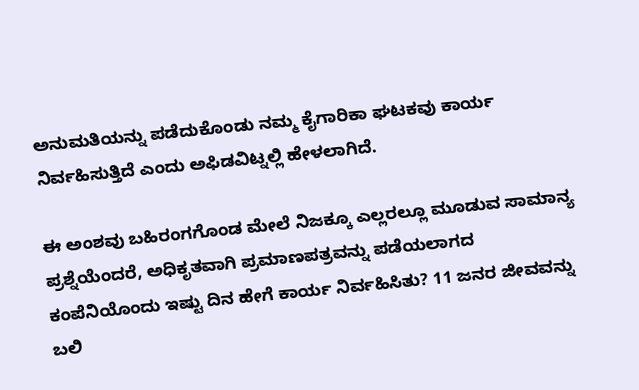ಅನುಮತಿಯನ್ನು ಪಡೆದುಕೊಂಡು ನಮ್ಮ ಕೈಗಾರಿಕಾ ಘಟಕವು ಕಾರ್ಯ ನಿರ್ವಹಿಸುತ್ತಿದೆ ಎಂದು ಅಫಿಡವಿಟ್ನಲ್ಲಿ ಹೇಳಲಾಗಿದೆ.

ಈ ಅಂಶವು ಬಹಿರಂಗಗೊಂಡ ಮೇಲೆ ನಿಜಕ್ಕೂ ಎಲ್ಲರಲ್ಲೂ ಮೂಡುವ ಸಾಮಾನ್ಯ ಪ್ರಶ್ನೆಯೆಂದರೆ, ಅಧಿಕೃತವಾಗಿ ಪ್ರಮಾಣಪತ್ರವನ್ನು ಪಡೆಯಲಾಗದ ಕಂಪೆನಿಯೊಂದು ಇಷ್ಟು ದಿನ ಹೇಗೆ ಕಾರ್ಯ ನಿರ್ವಹಿಸಿತು? 11 ಜನರ ಜೀವವನ್ನು ಬಲಿ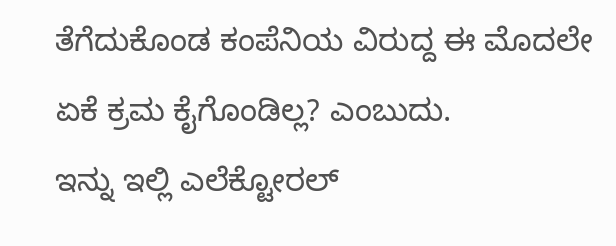ತೆಗೆದುಕೊಂಡ ಕಂಪೆನಿಯ ವಿರುದ್ದ ಈ ಮೊದಲೇ ಏಕೆ ಕ್ರಮ ಕೈಗೊಂಡಿಲ್ಲ? ಎಂಬುದು.
ಇನ್ನು ಇಲ್ಲಿ ಎಲೆಕ್ಟೋರಲ್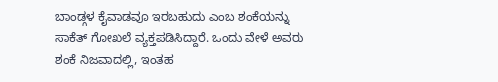ಬಾಂಡ್ಗಳ ಕೈವಾಡವೂ ಇರಬಹುದು ಎಂಬ ಶಂಕೆಯನ್ನು ಸಾಕೆತ್ ಗೋಖಲೆ ವ್ಯಕ್ತಪಡಿಸಿದ್ದಾರೆ. ಒಂದು ವೇಳೆ ಅವರು ಶಂಕೆ ನಿಜವಾದಲ್ಲಿ, ಇಂತಹ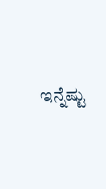ಇನ್ನೆಷ್ಟು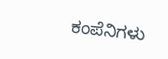ಕಂಪೆನಿಗಳು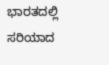ಭಾರತದಲ್ಲಿ ಸರಿಯಾದ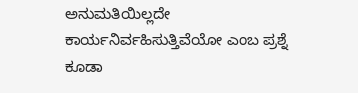ಅನುಮತಿಯಿಲ್ಲದೇ ಕಾರ್ಯನಿರ್ವಹಿಸುತ್ತಿವೆಯೋ ಎಂಬ ಪ್ರಶ್ನೆ ಕೂಡಾ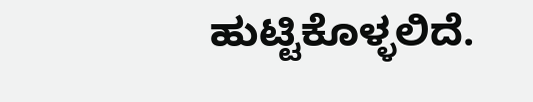ಹುಟ್ಟಿಕೊಳ್ಳಲಿದೆ.